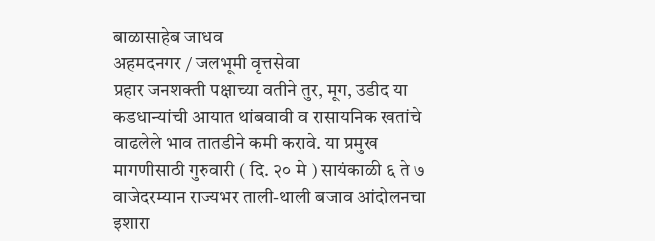बाळासाहेब जाधव
अहमदनगर / जलभूमी वृत्तसेवा
प्रहार जनशक्ती पक्षाच्या वतीने तुर, मूग, उडीद या कडधान्यांची आयात थांबवावी व रासायनिक खतांचे वाढलेले भाव तातडीने कमी करावे. या प्रमुख मागणीसाठी गुरुवारी ( दि. २० मे ) सायंकाळी ६ ते ७ वाजेदरम्यान राज्यभर ताली-थाली बजाव आंदोलनचा इशारा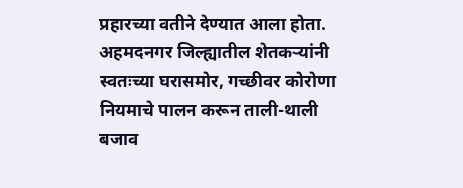प्रहारच्या वतीने देण्यात आला होता. अहमदनगर जिल्ह्यातील शेतकऱ्यांनी स्वतःच्या घरासमोर, गच्छीवर कोरोणा नियमाचे पालन करून ताली-थाली बजाव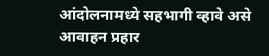आंदोलनामध्ये सहभागी व्हावे असे आवाहन प्रहार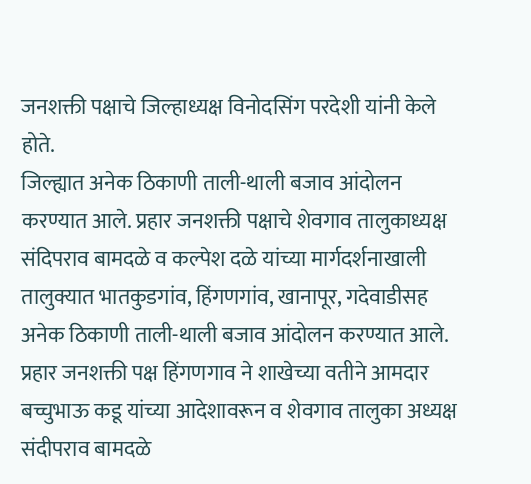जनशक्ती पक्षाचे जिल्हाध्यक्ष विनोदसिंग परदेशी यांनी केले होते.
जिल्ह्यात अनेक ठिकाणी ताली-थाली बजाव आंदोलन करण्यात आले. प्रहार जनशक्ती पक्षाचे शेवगाव तालुकाध्यक्ष संदिपराव बामदळे व कल्पेश दळे यांच्या मार्गदर्शनाखाली तालुक्यात भातकुडगांव, हिंगणगांव, खानापूर, गदेवाडीसह अनेक ठिकाणी ताली-थाली बजाव आंदोलन करण्यात आले. प्रहार जनशक्ती पक्ष हिंगणगाव ने शाखेच्या वतीने आमदार बच्चुभाऊ कडू यांच्या आदेशावरून व शेवगाव तालुका अध्यक्ष संदीपराव बामदळे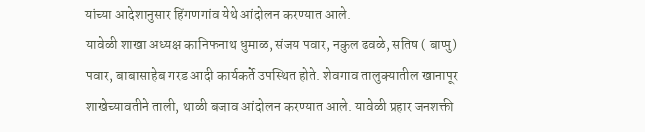यांच्या आदेशानुसार हिंगणगांव येथे आंदोलन करण्यात आले.
यावेळी शाखा अध्यक्ष कानिफनाथ धुमाळ, संजय पवार, नकुल ढवळे, सतिष ( बाप्पु) पवार, बाबासाहेब गरड आदी कार्यकर्ते उपस्थित होते. शेवगाव तालुक्यातील खानापूर शाखेच्यावतीने ताली, थाळी बजाव आंदोलन करण्यात आले. यावेळी प्रहार जनशक्ती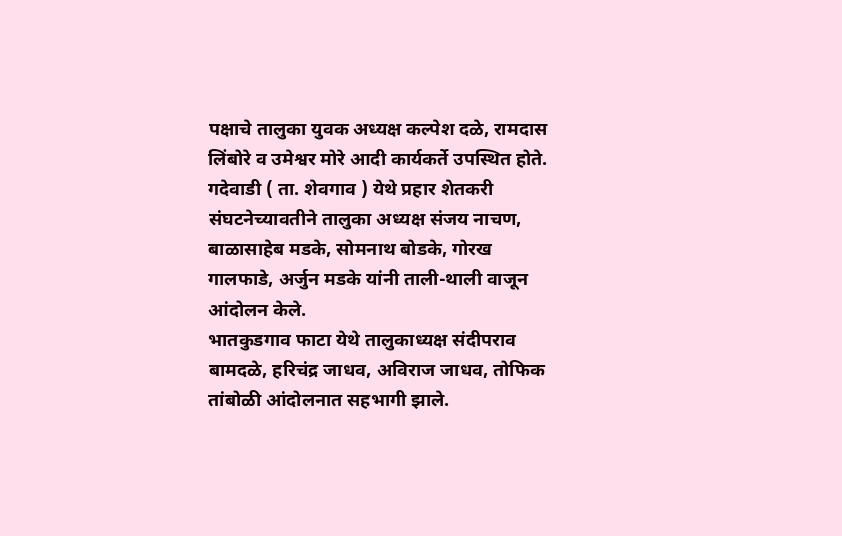पक्षाचे तालुका युवक अध्यक्ष कल्पेश दळे, रामदास लिंबोरे व उमेश्वर मोरे आदी कार्यकर्ते उपस्थित होते. गदेवाडी ( ता. शेवगाव ) येथे प्रहार शेतकरी संघटनेच्यावतीने तालुका अध्यक्ष संजय नाचण, बाळासाहेब मडके, सोमनाथ बोडके, गोरख गालफाडे, अर्जुन मडके यांनी ताली-थाली वाजून आंदोलन केले.
भातकुडगाव फाटा येथे तालुकाध्यक्ष संदीपराव बामदळे, हरिचंद्र जाधव, अविराज जाधव, तोफिक तांबोळी आंदोलनात सहभागी झाले.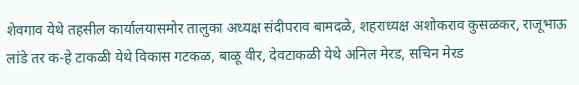शेवगाव येथे तहसील कार्यालयासमोर तालुका अध्यक्ष संदीपराव बामदळे, शहराध्यक्ष अशोकराव कुसळकर, राजूभाऊ लांडे तर क-हे टाकळी येथे विकास गटकळ, बाळू वीर, देवटाकळी येथे अनिल मेरड, सचिन मेरड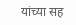यांच्या सह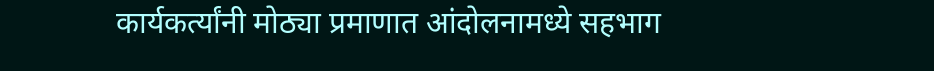कार्यकर्त्यांनी मोठ्या प्रमाणात आंदोलनामध्ये सहभाग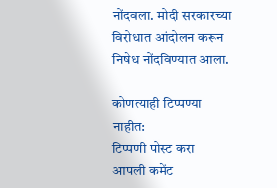नोंदवला. मोदी सरकारच्या विरोधात आंदोलन करून निषेध नोंदविण्यात आला.

कोणत्याही टिप्पण्या नाहीत:
टिप्पणी पोस्ट करा
आपली कमेंट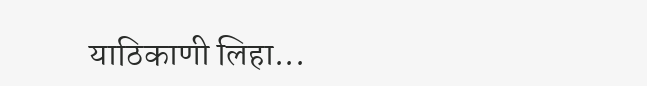याठिकाणी लिहा...